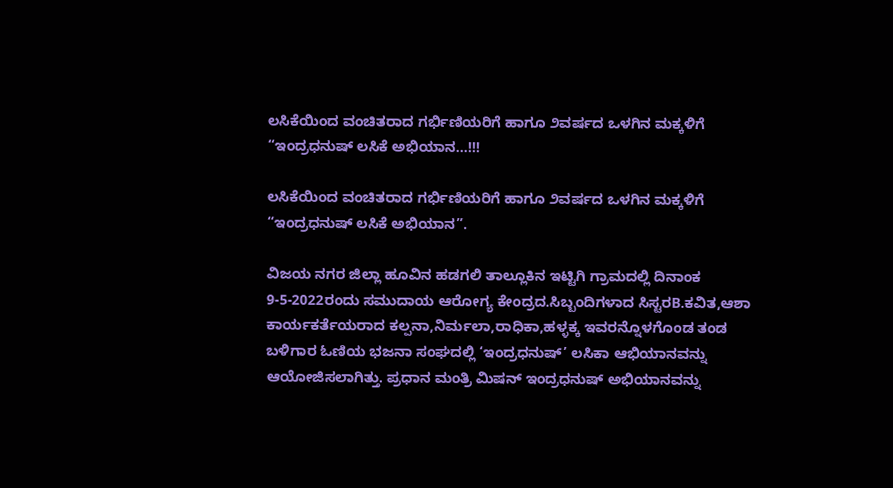ಲಸಿಕೆಯಿಂದ ವಂಚಿತರಾದ ಗರ್ಭಿಣಿಯರಿಗೆ ಹಾಗೂ ೨ವರ್ಷದ ಒಳಗಿನ ಮಕ್ಕಳಿಗೆ “ಇಂದ್ರಧನುಷ್ ಲಸಿಕೆ ಅಭಿಯಾನ…!!!

ಲಸಿಕೆಯಿಂದ ವಂಚಿತರಾದ ಗರ್ಭಿಣಿಯರಿಗೆ ಹಾಗೂ ೨ವರ್ಷದ ಒಳಗಿನ ಮಕ್ಕಳಿಗೆ “ಇಂದ್ರಧನುಷ್ ಲಸಿಕೆ ಅಭಿಯಾನ”.

ವಿಜಯ ನಗರ ಜಿಲ್ಲಾ ಹೂವಿನ ಹಡಗಲಿ ತಾಲ್ಲೂಕಿನ ಇಟ್ಟಿಗಿ ಗ್ರಾಮದಲ್ಲಿ ದಿನಾಂಕ 9-5-2022ರಂದು ಸಮುದಾಯ ಆರೋಗ್ಯ ಕೇಂದ್ರದ.ಸಿಬ್ಬಂದಿಗಳಾದ ಸಿಸ್ಟರB.ಕವಿತ,ಆಶಾ ಕಾರ್ಯಕರ್ತೆಯರಾದ ಕಲ್ಪನಾ,ನಿರ್ಮಲಾ,ರಾಧಿಕಾ,ಹಳ್ಳಕ್ಕ ಇವರನ್ನೊಳಗೊಂಡ ತಂಡ ಬಳಿಗಾರ ಓಣಿಯ ಭಜನಾ ಸಂಘದಲ್ಲಿ ‘ಇಂದ್ರಧನುಷ್’ ಲಸಿಕಾ ಆಭಿಯಾನವನ್ನು ಆಯೋಜಿಸಲಾಗಿತ್ತು. ಪ್ರಧಾನ ಮಂತ್ರಿ ಮಿಷನ್ ಇಂದ್ರಧನುಷ್ ಅಭಿಯಾನವನ್ನು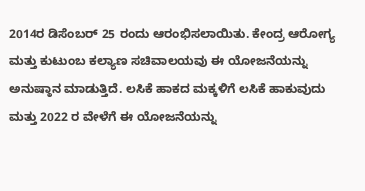2014ರ ಡಿಸೆಂಬರ್‌ 25 ರಂದು ಆರಂಭಿಸಲಾಯಿತು. ಕೇಂದ್ರ ಆರೋಗ್ಯ ಮತ್ತು ಕುಟುಂಬ ಕಲ್ಯಾಣ ಸಚಿವಾಲಯವು ಈ ಯೋಜನೆಯನ್ನು ಅನುಷ್ಠಾನ ಮಾಡುತ್ತಿದೆ. ಲಸಿಕೆ ಹಾಕದ ಮಕ್ಕಳಿಗೆ ಲಸಿಕೆ ಹಾಕುವುದು ಮತ್ತು 2022 ರ ವೇಳೆಗೆ ಈ ಯೋಜನೆಯನ್ನು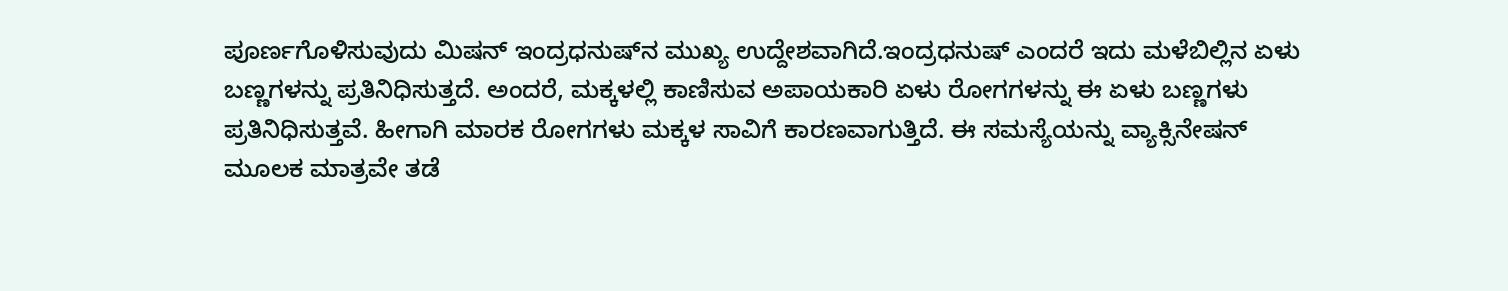ಪೂರ್ಣಗೊಳಿಸುವುದು ಮಿಷನ್ ಇಂದ್ರಧನುಷ್‌ನ ಮುಖ್ಯ ಉದ್ದೇಶವಾಗಿದೆ.ಇಂದ್ರಧನುಷ್‌ ಎಂದರೆ ಇದು ಮಳೆಬಿಲ್ಲಿನ ಏಳು ಬಣ್ಣಗಳನ್ನು ಪ್ರತಿನಿಧಿಸುತ್ತದೆ. ಅಂದರೆ, ಮಕ್ಕಳಲ್ಲಿ ಕಾಣಿಸುವ ಅಪಾಯಕಾರಿ ಏಳು ರೋಗಗಳನ್ನು ಈ ಏಳು ಬಣ್ಣಗಳು ಪ್ರತಿನಿಧಿಸುತ್ತವೆ. ಹೀಗಾಗಿ ಮಾರಕ ರೋಗಗಳು ಮಕ್ಕಳ ಸಾವಿಗೆ ಕಾರಣವಾಗುತ್ತಿದೆ. ಈ ಸಮಸ್ಯೆಯನ್ನು ವ್ಯಾಕ್ಸಿನೇಷನ್ ಮೂಲಕ ಮಾತ್ರವೇ ತಡೆ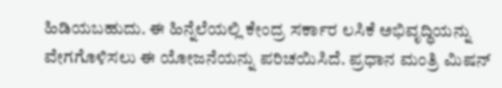ಹಿಡಿಯಬಹುದು. ಈ ಹಿನ್ನೆಲೆಯಲ್ಲಿ ಕೇಂದ್ರ ಸರ್ಕಾರ ಲಸಿಕೆ ಅಭಿವೃದ್ಧಿಯನ್ನು ವೇಗಗೊಳಿಸಲು ಈ ಯೋಜನೆಯನ್ನು ಪರಿಚಯಿಸಿದೆ. ಪ್ರಧಾನ ಮಂತ್ರಿ ಮಿಷನ್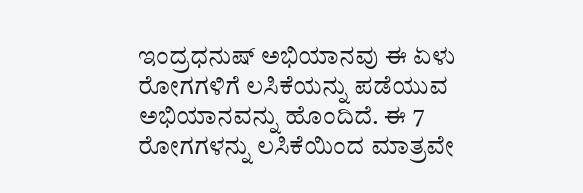ಇಂದ್ರಧನುಷ್ ಅಭಿಯಾನವು ಈ ಏಳು ರೋಗಗಳಿಗೆ ಲಸಿಕೆಯನ್ನು ಪಡೆಯುವ ಅಭಿಯಾನವನ್ನು ಹೊಂದಿದೆ. ಈ 7 ರೋಗಗಳನ್ನು ಲಸಿಕೆಯಿಂದ ಮಾತ್ರವೇ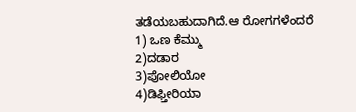ತಡೆಯಬಹುದಾಗಿದೆ.ಆ ರೋಗಗಳೆಂದರೆ 1) ಒಣ ಕೆಮ್ಮು
2)ದಡಾರ
3)ಪೋಲಿಯೋ
4)ಡಿಫ್ತೀರಿಯಾ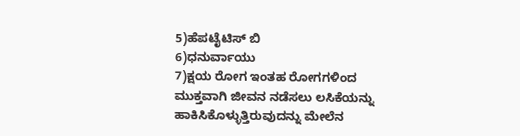5)ಹೆಪಟೈಟಿಸ್ ಬಿ
6)ಧನುರ್ವಾಯು
7)ಕ್ಷಯ ರೋಗ ಇಂತಹ ರೋಗಗಳಿಂದ ಮುಕ್ತವಾಗಿ ಜೀವನ ನಡೆಸಲು ಲಸಿಕೆಯನ್ನು ಹಾಕಿಸಿಕೊಳ್ಳುತ್ತಿರುವುದನ್ನು ಮೇಲೆನ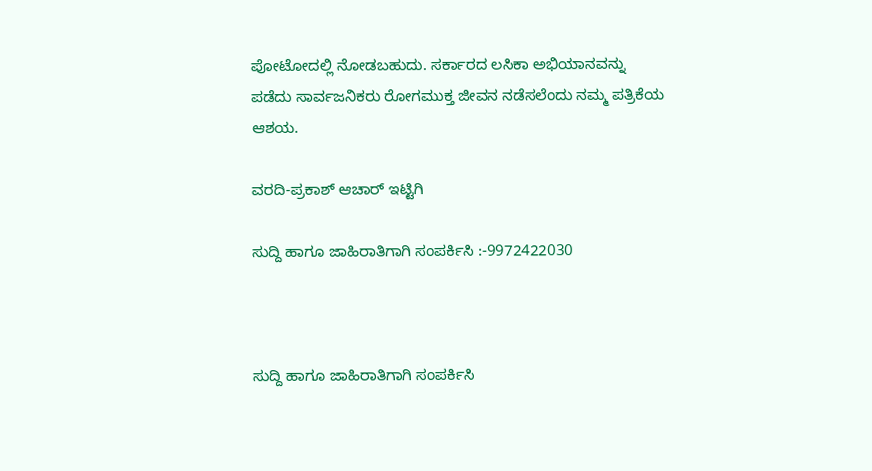ಪೋಟೋದಲ್ಲಿ ನೋಡಬಹುದು. ಸರ್ಕಾರದ ಲಸಿಕಾ ಅಭಿಯಾನವನ್ನು ಪಡೆದು ಸಾರ್ವಜನಿಕರು ರೋಗಮುಕ್ತ ಜೀವನ ನಡೆಸಲೆಂದು ನಮ್ಮ ಪತ್ರಿಕೆಯ ಆಶಯ.

ವರದಿ-ಪ್ರಕಾಶ್ ಆಚಾರ್ ಇಟ್ಟಿಗಿ

ಸುದ್ದಿ ಹಾಗೂ ಜಾಹಿರಾತಿಗಾಗಿ ಸಂಪರ್ಕಿಸಿ :-9972422030



ಸುದ್ದಿ ಹಾಗೂ ಜಾಹಿರಾತಿಗಾಗಿ ಸಂಪರ್ಕಿಸಿ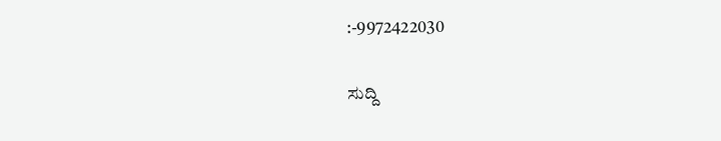:-9972422030

ಸುದ್ದಿ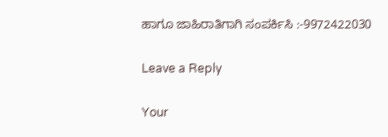ಹಾಗೂ ಜಾಹಿರಾತಿಗಾಗಿ ಸಂಪರ್ಕಿಸಿ :-9972422030

Leave a Reply

Your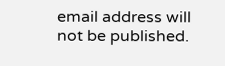email address will not be published.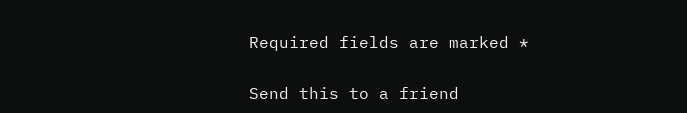Required fields are marked *

Send this to a friend